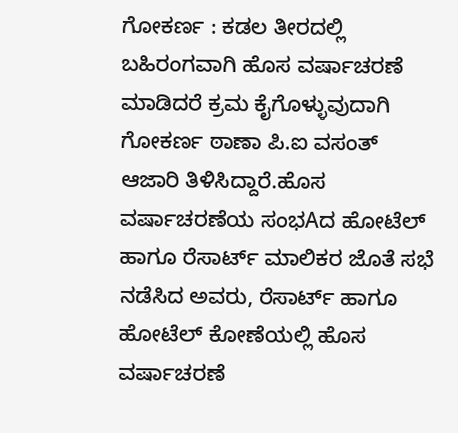ಗೋಕರ್ಣ : ಕಡಲ ತೀರದಲ್ಲಿ ಬಹಿರಂಗವಾಗಿ ಹೊಸ ವರ್ಷಾಚರಣೆ ಮಾಡಿದರೆ ಕ್ರಮ ಕೈಗೊಳ್ಳುವುದಾಗಿ ಗೋಕರ್ಣ ಠಾಣಾ ಪಿ.ಐ ವಸಂತ್ ಆಜಾರಿ ತಿಳಿಸಿದ್ದಾರೆ.ಹೊಸ ವರ್ಷಾಚರಣೆಯ ಸಂಭAದ ಹೋಟೆಲ್ ಹಾಗೂ ರೆಸಾರ್ಟ್ ಮಾಲಿಕರ ಜೊತೆ ಸಭೆ ನಡೆಸಿದ ಅವರು, ರೆಸಾರ್ಟ್ ಹಾಗೂ ಹೋಟೆಲ್ ಕೋಣೆಯಲ್ಲಿ ಹೊಸ ವರ್ಷಾಚರಣೆ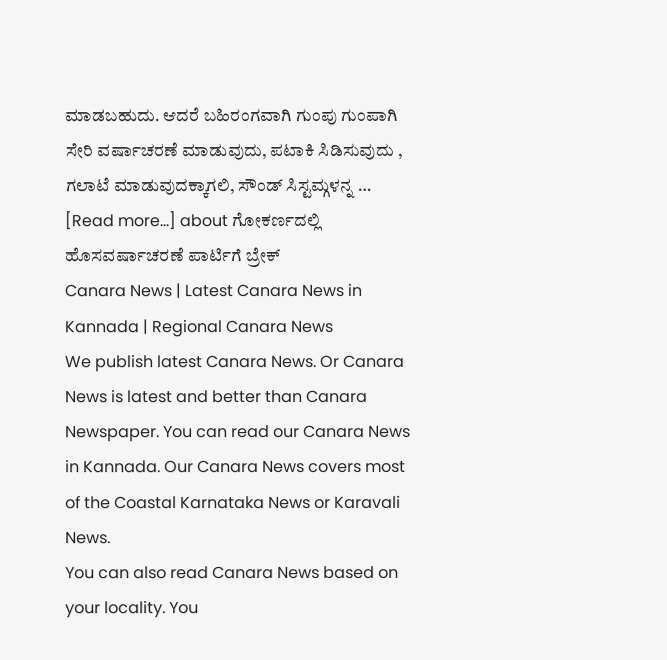ಮಾಡಬಹುದು. ಆದರೆ ಬಹಿರಂಗವಾಗಿ ಗುಂಪು ಗುಂಪಾಗಿ ಸೇರಿ ವರ್ಷಾಚರಣೆ ಮಾಡುವುದು, ಪಟಾಕಿ ಸಿಡಿಸುವುದು , ಗಲಾಟೆ ಮಾಡುವುದಕ್ಕಾಗಲಿ, ಸೌಂಡ್ ಸಿಸ್ಟಮ್ಗಳನ್ನ … [Read more...] about ಗೋಕರ್ಣದಲ್ಲಿ ಹೊಸವರ್ಷಾಚರಣೆ ಪಾರ್ಟಿಗೆ ಬ್ರೇಕ್
Canara News | Latest Canara News in Kannada | Regional Canara News
We publish latest Canara News. Or Canara News is latest and better than Canara Newspaper. You can read our Canara News in Kannada. Our Canara News covers most of the Coastal Karnataka News or Karavali News.
You can also read Canara News based on your locality. You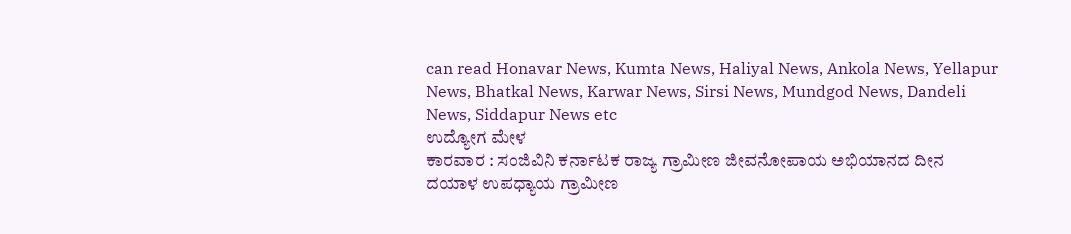can read Honavar News, Kumta News, Haliyal News, Ankola News, Yellapur News, Bhatkal News, Karwar News, Sirsi News, Mundgod News, Dandeli News, Siddapur News etc
ಉದ್ಯೋಗ ಮೇಳ
ಕಾರವಾರ : ಸಂಜಿವಿನಿ ಕರ್ನಾಟಕ ರಾಜ್ಯ ಗ್ರಾಮೀಣ ಜೀವನೋಪಾಯ ಅಭಿಯಾನದ ದೀನ ದಯಾಳ ಉಪಧ್ಯಾಯ ಗ್ರಾಮೀಣ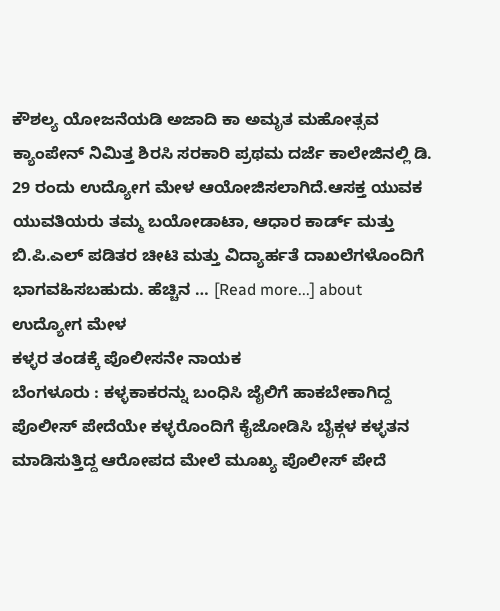ಕೌಶಲ್ಯ ಯೋಜನೆಯಡಿ ಅಜಾದಿ ಕಾ ಅಮೃತ ಮಹೋತ್ಸವ ಕ್ಯಾಂಪೇನ್ ನಿಮಿತ್ತ ಶಿರಸಿ ಸರಕಾರಿ ಪ್ರಥಮ ದರ್ಜೆ ಕಾಲೇಜಿನಲ್ಲಿ ಡಿ. 29 ರಂದು ಉದ್ಯೋಗ ಮೇಳ ಆಯೋಜಿಸಲಾಗಿದೆ.ಆಸಕ್ತ ಯುವಕ ಯುವತಿಯರು ತಮ್ಮ ಬಯೋಡಾಟಾ, ಆಧಾರ ಕಾರ್ಡ್ ಮತ್ತು ಬಿ.ಪಿ.ಎಲ್ ಪಡಿತರ ಚೀಟಿ ಮತ್ತು ವಿದ್ಯಾರ್ಹತೆ ದಾಖಲೆಗಳೊಂದಿಗೆ ಭಾಗವಹಿಸಬಹುದು. ಹೆಚ್ಚಿನ … [Read more...] about ಉದ್ಯೋಗ ಮೇಳ
ಕಳ್ಳರ ತಂಡಕ್ಕೆ ಪೊಲೀಸನೇ ನಾಯಕ
ಬೆಂಗಳೂರು : ಕಳ್ಳಕಾಕರನ್ನು ಬಂಧಿಸಿ ಜೈಲಿಗೆ ಹಾಕಬೇಕಾಗಿದ್ದ ಪೊಲೀಸ್ ಪೇದೆಯೇ ಕಳ್ಳರೊಂದಿಗೆ ಕೈಜೋಡಿಸಿ ಬೈಕ್ಗಳ ಕಳ್ಳತನ ಮಾಡಿಸುತ್ತಿದ್ದ ಆರೋಪದ ಮೇಲೆ ಮೂಖ್ಯ ಪೊಲೀಸ್ ಪೇದೆ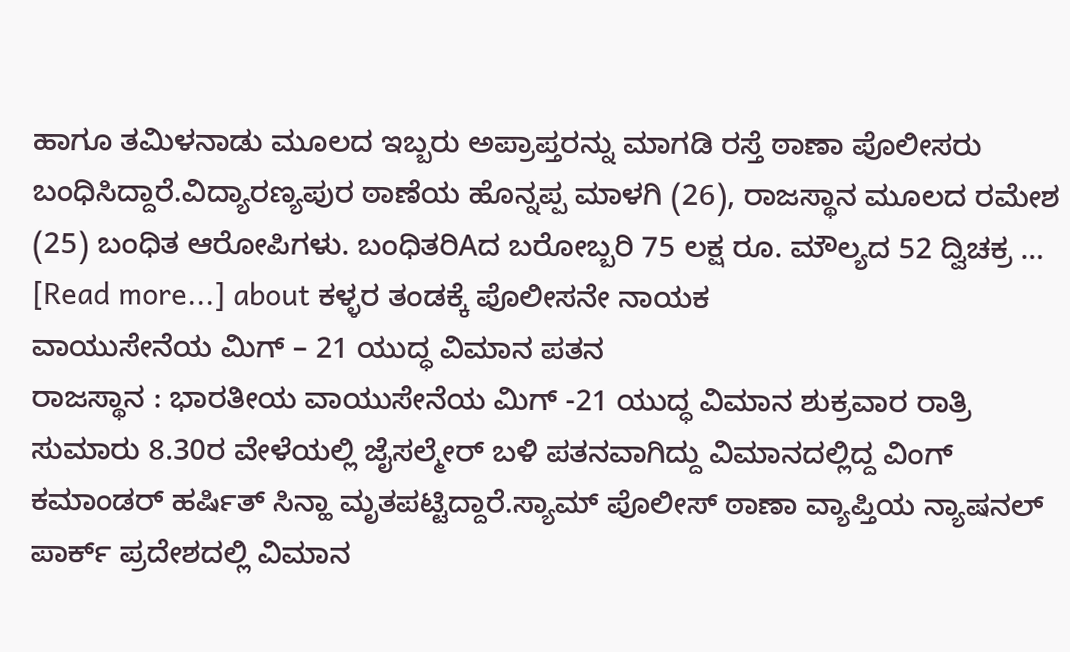ಹಾಗೂ ತಮಿಳನಾಡು ಮೂಲದ ಇಬ್ಬರು ಅಪ್ರಾಪ್ತರನ್ನು ಮಾಗಡಿ ರಸ್ತೆ ಠಾಣಾ ಪೊಲೀಸರು ಬಂಧಿಸಿದ್ದಾರೆ.ವಿದ್ಯಾರಣ್ಯಪುರ ಠಾಣೆಯ ಹೊನ್ನಪ್ಪ ಮಾಳಗಿ (26), ರಾಜಸ್ಥಾನ ಮೂಲದ ರಮೇಶ (25) ಬಂಧಿತ ಆರೋಪಿಗಳು. ಬಂಧಿತರಿAದ ಬರೋಬ್ಬರಿ 75 ಲಕ್ಷ ರೂ. ಮೌಲ್ಯದ 52 ದ್ವಿಚಕ್ರ … [Read more...] about ಕಳ್ಳರ ತಂಡಕ್ಕೆ ಪೊಲೀಸನೇ ನಾಯಕ
ವಾಯುಸೇನೆಯ ಮಿಗ್ – 21 ಯುದ್ಧ ವಿಮಾನ ಪತನ
ರಾಜಸ್ಥಾನ : ಭಾರತೀಯ ವಾಯುಸೇನೆಯ ಮಿಗ್ -21 ಯುದ್ಧ ವಿಮಾನ ಶುಕ್ರವಾರ ರಾತ್ರಿ ಸುಮಾರು 8.30ರ ವೇಳೆಯಲ್ಲಿ ಜೈಸಲ್ಮೇರ್ ಬಳಿ ಪತನವಾಗಿದ್ದು ವಿಮಾನದಲ್ಲಿದ್ದ ವಿಂಗ್ ಕಮಾಂಡರ್ ಹರ್ಷಿತ್ ಸಿನ್ಹಾ ಮೃತಪಟ್ಟಿದ್ದಾರೆ.ಸ್ಯಾಮ್ ಪೊಲೀಸ್ ಠಾಣಾ ವ್ಯಾಪ್ತಿಯ ನ್ಯಾಷನಲ್ ಪಾರ್ಕ್ ಪ್ರದೇಶದಲ್ಲಿ ವಿಮಾನ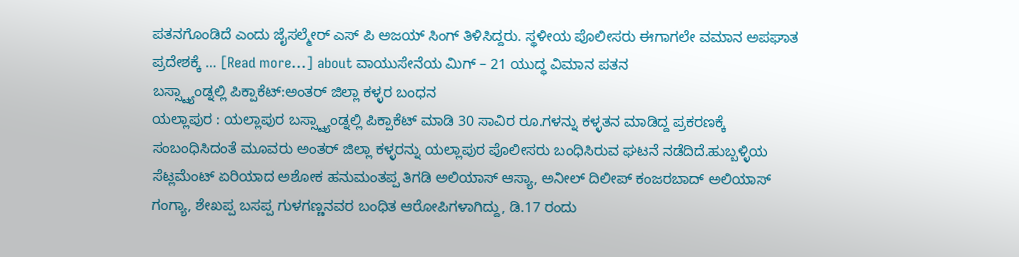ಪತನಗೊಂಡಿದೆ ಎಂದು ಜೈಸಲ್ಮೇರ್ ಎಸ್ ಪಿ ಅಜಯ್ ಸಿಂಗ್ ತಿಳಿಸಿದ್ದರು. ಸ್ಥಳೀಯ ಪೊಲೀಸರು ಈಗಾಗಲೇ ವಮಾನ ಅಪಘಾತ ಪ್ರದೇಶಕ್ಕೆ … [Read more...] about ವಾಯುಸೇನೆಯ ಮಿಗ್ – 21 ಯುದ್ಧ ವಿಮಾನ ಪತನ
ಬಸ್ಸ್ಟ್ಯಾಂಡ್ನಲ್ಲಿ ಪಿಕ್ಪಾಕೆಟ್:ಅಂತರ್ ಜಿಲ್ಲಾ ಕಳ್ಳರ ಬಂಧನ
ಯಲ್ಲಾಪುರ : ಯಲ್ಲಾಪುರ ಬಸ್ಸ್ಟ್ಯಾಂಡ್ನಲ್ಲಿ ಪಿಕ್ಪಾಕೆಟ್ ಮಾಡಿ 30 ಸಾವಿರ ರೂ.ಗಳನ್ನು ಕಳ್ಳತನ ಮಾಡಿದ್ದ ಪ್ರಕರಣಕ್ಕೆ ಸಂಬಂಧಿಸಿದಂತೆ ಮೂವರು ಅಂತರ್ ಜಿಲ್ಲಾ ಕಳ್ಳರನ್ನು ಯಲ್ಲಾಪುರ ಪೊಲೀಸರು ಬಂಧಿಸಿರುವ ಘಟನೆ ನಡೆದಿದೆ.ಹುಬ್ಬಳ್ಳಿಯ ಸೆಟ್ಲಮೆಂಟ್ ಏರಿಯಾದ ಅಶೋಕ ಹನುಮಂತಪ್ಪ ತಿಗಡಿ ಅಲಿಯಾಸ್ ಆಸ್ಯಾ, ಅನೀಲ್ ದಿಲೀಪ್ ಕಂಜರಬಾದ್ ಅಲಿಯಾಸ್ ಗಂಗ್ಯಾ, ಶೇಖಪ್ಪ ಬಸಪ್ಪ ಗುಳಗಣ್ಣನವರ ಬಂಧಿತ ಆರೋಪಿಗಳಾಗಿದ್ದು, ಡಿ.17 ರಂದು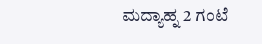ಮದ್ಯಾಹ್ನ 2 ಗಂಟೆ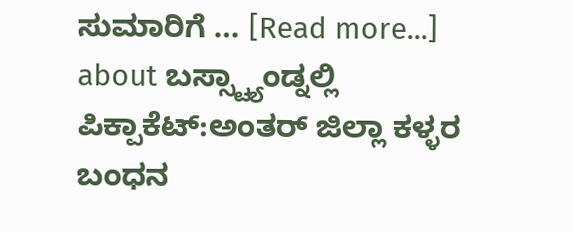ಸುಮಾರಿಗೆ … [Read more...] about ಬಸ್ಸ್ಟ್ಯಾಂಡ್ನಲ್ಲಿ ಪಿಕ್ಪಾಕೆಟ್:ಅಂತರ್ ಜಿಲ್ಲಾ ಕಳ್ಳರ ಬಂಧನ